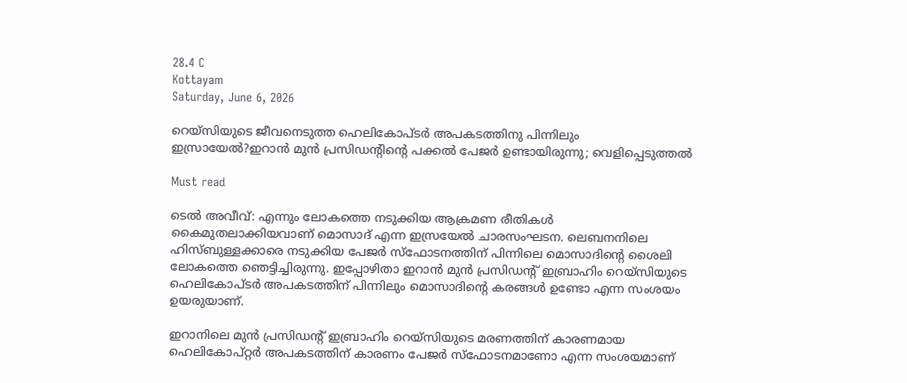28.4 C
Kottayam
Saturday, June 6, 2026

റെയ്‌സിയുടെ ജീവനെടുത്ത ഹെലികോപ്ടര്‍ അപകടത്തിനു പിന്നിലും ഇസ്രായേല്‍?ഇറാന്‍ മുന്‍ പ്രസിഡന്റിന്റെ പക്കല്‍ പേജര്‍ ഉണ്ടായിരുന്നു; വെളിപ്പെടുത്തല്‍

Must read

ടെല്‍ അവീവ്: എന്നും ലോകത്തെ നടുക്കിയ ആക്രമണ രീതികള്‍ കൈമുതലാക്കിയവാണ് മൊസാദ് എന്ന ഇസ്രയേല്‍ ചാരസംഘടന. ലെബനനിലെ ഹിസ്ബുള്ളക്കാരെ നടുക്കിയ പേജര്‍ സ്‌ഫോടനത്തിന് പിന്നിലെ മൊസാദിന്റെ ശൈലി ലോകത്തെ ഞെട്ടിച്ചിരുന്നു. ഇപ്പോഴിതാ ഇറാന്‍ മുന്‍ പ്രസിഡന്റ് ഇബ്രാഹിം റെയ്‌സിയുടെ ഹെലികോപ്ടര്‍ അപകടത്തിന് പിന്നിലും മൊസാദിന്റെ കരങ്ങള്‍ ഉണ്ടോ എന്ന സംശയം ഉയരുയാണ്.

ഇറാനിലെ മുന്‍ പ്രസിഡന്റ് ഇബ്രാഹിം റെയ്സിയുടെ മരണത്തിന് കാരണമായ ഹെലികോപ്റ്റര്‍ അപകടത്തിന് കാരണം പേജര്‍ സ്ഫോടനമാണോ എന്ന സംശയമാണ്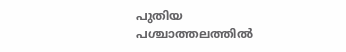പുതിയ പശ്ചാത്തലത്തില്‍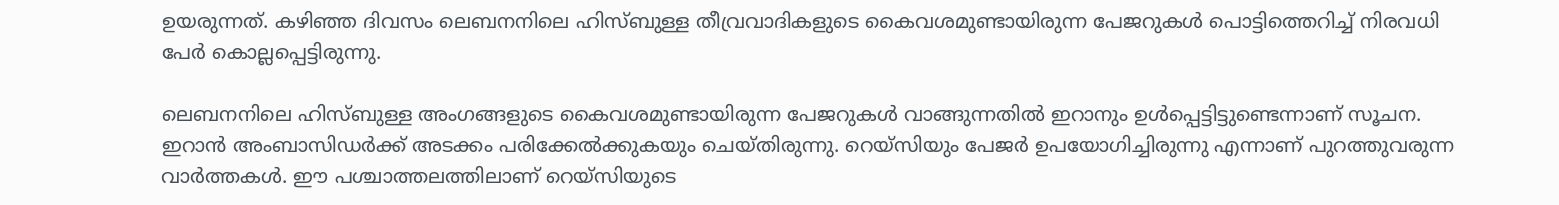ഉയരുന്നത്. കഴിഞ്ഞ ദിവസം ലെബനനിലെ ഹിസ്ബുള്ള തീവ്രവാദികളുടെ കൈവശമുണ്ടായിരുന്ന പേജറുകള്‍ പൊട്ടിത്തെറിച്ച് നിരവധി പേര്‍ കൊല്ലപ്പെട്ടിരുന്നു.

ലെബനനിലെ ഹിസ്ബുള്ള അംഗങ്ങളുടെ കൈവശമുണ്ടായിരുന്ന പേജറുകള്‍ വാങ്ങുന്നതില്‍ ഇറാനും ഉള്‍പ്പെട്ടിട്ടുണ്ടെന്നാണ് സൂചന. ഇറാന്‍ അംബാസിഡര്‍ക്ക് അടക്കം പരിക്കേല്‍ക്കുകയും ചെയ്തിരുന്നു. റെയ്‌സിയും പേജര്‍ ഉപയോഗിച്ചിരുന്നു എന്നാണ് പുറത്തുവരുന്ന വാര്‍ത്തകള്‍. ഈ പശ്ചാത്തലത്തിലാണ് റെയ്‌സിയുടെ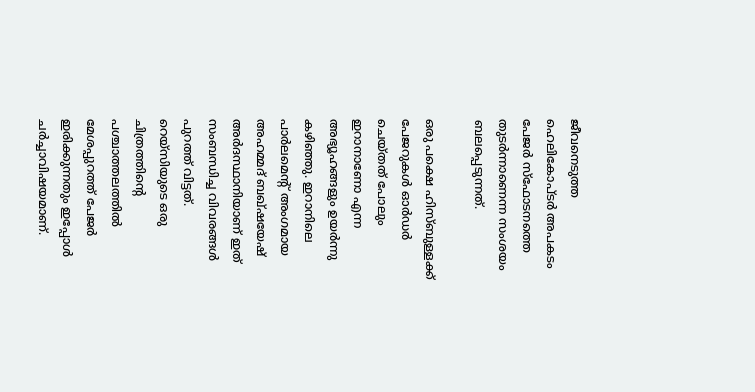ജീവനെടുത്ത ഹെലികോപ്ടര്‍ അപകടം പേജര്‍ സ്‌ഫോടനത്തെ തുടര്‍ന്നാണെന്ന സംശയം ബലപ്പെടുന്നത്.

ഒരു പക്ഷെ ഹിസ്ബുള്ളക്ക് പേജറുകള്‍ ഓര്‍ഡര്‍ ചെയ്തത് പോലും ഇറാനാണോ എന്ന അഭ്യൂഹങ്ങളും ഉയര്‍ന്നു കഴിഞ്ഞു. ഇറാനിലെ പാര്‍ലമെന്റ് അംഗമായ അഹമ്മദ് ബഖ്ഷയേഷ് അര്‍ദസ്ഥാനിയാണ് ഇത് സംബന്ധിച്ച വിവരങ്ങള്‍ പുറത്ത് വിട്ടത്. റെയ്സിയുടെ ഒരു ചിത്രത്തിന്റെ പശ്ചാത്തലത്തില്‍ മേശപ്പുറത്ത് പേജര്‍ ഇരിക്കുന്നതും ഇപ്പോള്‍ ചര്‍ച്ചാവിഷയമാണ്.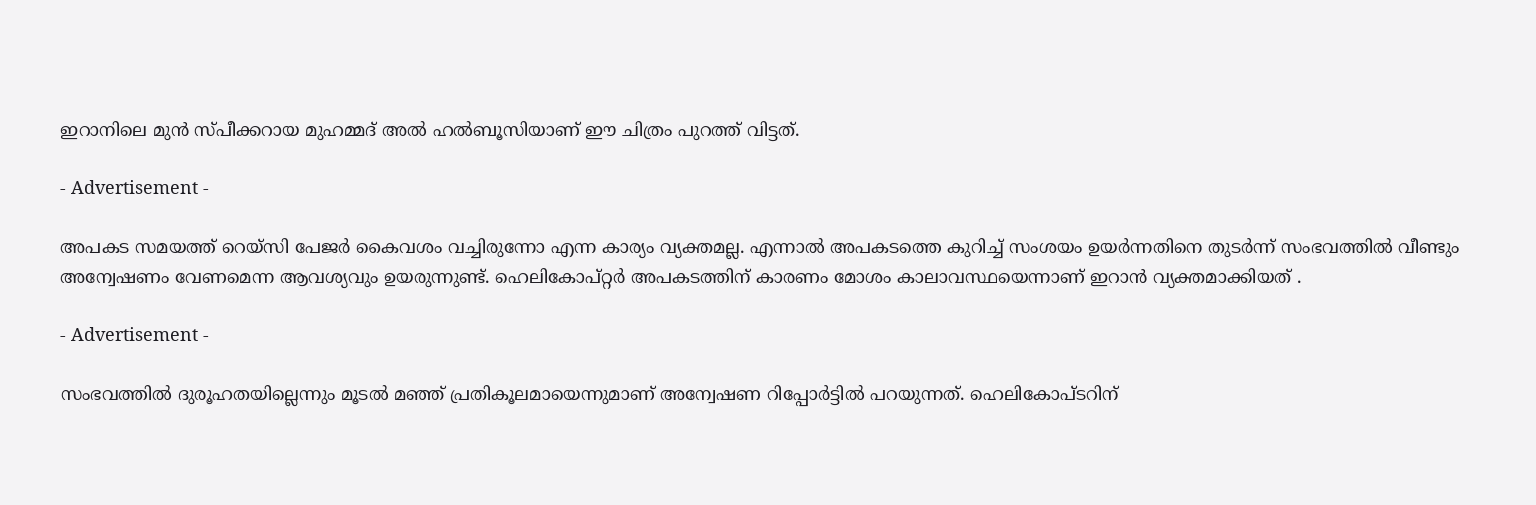ഇറാനിലെ മുന്‍ സ്പീക്കറായ മുഹമ്മദ് അല്‍ ഹല്‍ബൂസിയാണ് ഈ ചിത്രം പുറത്ത് വിട്ടത്.

- Advertisement -

അപകട സമയത്ത് റെയ്സി പേജര്‍ കൈവശം വച്ചിരുന്നോ എന്ന കാര്യം വ്യക്തമല്ല. എന്നാല്‍ അപകടത്തെ കുറിച്ച് സംശയം ഉയര്‍ന്നതിനെ തുടര്‍ന്ന് സംഭവത്തില്‍ വീണ്ടും അന്വേഷണം വേണമെന്ന ആവശ്യവും ഉയരുന്നുണ്ട്. ഹെലികോപ്റ്റര്‍ അപകടത്തിന് കാരണം മോശം കാലാവസ്ഥയെന്നാണ് ഇറാന്‍ വ്യക്തമാക്കിയത് .

- Advertisement -

സംഭവത്തില്‍ ദുരൂഹതയില്ലെന്നും മൂടല്‍ മഞ്ഞ് പ്രതികൂലമായെന്നുമാണ് അന്വേഷണ റിപ്പോര്‍ട്ടില്‍ പറയുന്നത്. ഹെലികോപ്ടറിന്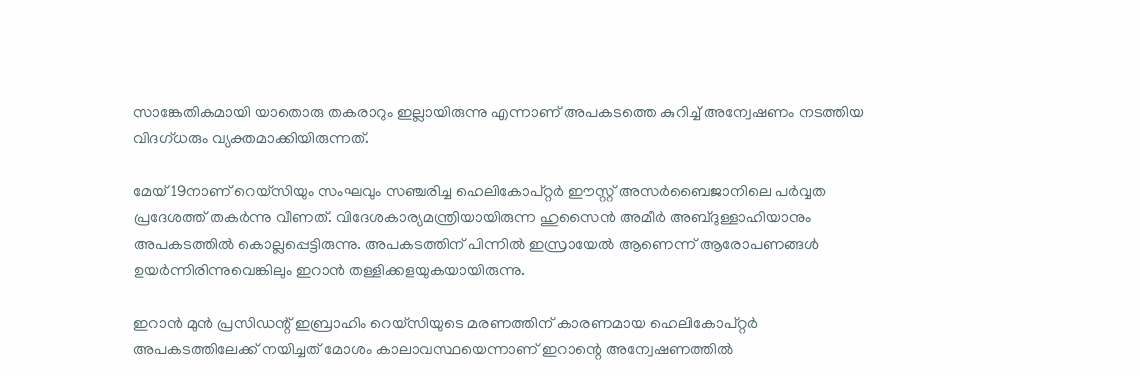സാങ്കേതികമായി യാതൊരു തകരാറും ഇല്ലായിരുന്നു എന്നാണ് അപകടത്തെ കുറിച്ച് അന്വേഷണം നടത്തിയ വിദഗ്ധരും വ്യക്തമാക്കിയിരുന്നത്.

മേയ് 19നാണ് റെയ്സിയും സംഘവും സഞ്ചരിച്ച ഹെലികോപ്റ്റര്‍ ഈസ്റ്റ് അസര്‍ബൈജാനിലെ പര്‍വ്വത പ്രദേശത്ത് തകര്‍ന്നു വീണത്. വിദേശകാര്യമന്ത്രിയായിരുന്ന ഹുസൈന്‍ അമീര്‍ അബ്ദുള്ളാഹിയാനും അപകടത്തില്‍ കൊല്ലപ്പെട്ടിരുന്നു. അപകടത്തിന് പിന്നില്‍ ഇസ്രായേല്‍ ആണെന്ന് ആരോപണങ്ങള്‍ ഉയര്‍ന്നിരിന്നുവെങ്കിലും ഇറാന്‍ തള്ളിക്കളയുകയായിരുന്നു.

ഇറാന്‍ മുന്‍ പ്രസിഡന്റ് ഇബ്രാഹിം റെയ്‌സിയുടെ മരണത്തിന് കാരണമായ ഹെലികോപ്റ്റര്‍ അപകടത്തിലേക്ക് നയിച്ചത് മോശം കാലാവസ്ഥയെന്നാണ് ഇറാന്റെ അന്വേഷണത്തില്‍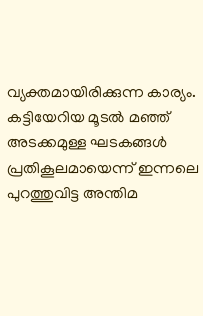വ്യക്തമായിരിക്കുന്ന കാര്യം. കട്ടിയേറിയ മൂടല്‍ മഞ്ഞ് അടക്കമുള്ള ഘടകങ്ങള്‍ പ്രതികൂലമായെന്ന് ഇന്നലെ പുറത്തുവിട്ട അന്തിമ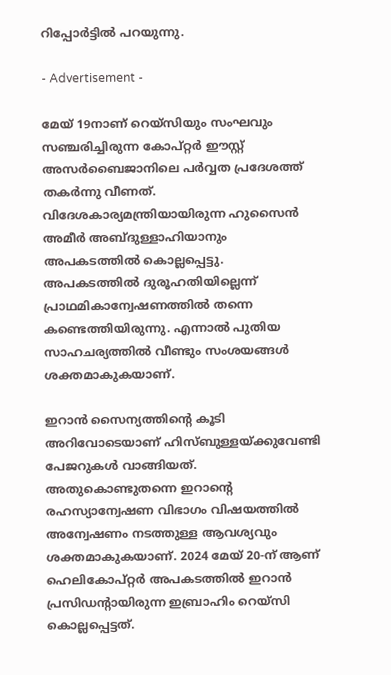റിപ്പോര്‍ട്ടില്‍ പറയുന്നു.

- Advertisement -

മേയ് 19നാണ് റെയ്‌സിയും സംഘവും സഞ്ചരിച്ചിരുന്ന കോപ്റ്റര്‍ ഈസ്റ്റ് അസര്‍ബൈജാനിലെ പര്‍വ്വത പ്രദേശത്ത് തകര്‍ന്നു വീണത്. വിദേശകാര്യമന്ത്രിയായിരുന്ന ഹുസൈന്‍ അമീര്‍ അബ്ദുള്ളാഹിയാനും അപകടത്തില്‍ കൊല്ലപ്പെട്ടു. അപകടത്തില്‍ ദുരൂഹതിയില്ലെന്ന് പ്രാഥമികാന്വേഷണത്തില്‍ തന്നെ കണ്ടെത്തിയിരുന്നു. എന്നാല്‍ പുതിയ സാഹചര്യത്തില്‍ വീണ്ടും സംശയങ്ങള്‍ ശക്തമാകുകയാണ്.

ഇറാന്‍ സൈന്യത്തിന്റെ കൂടി അറിവോടെയാണ് ഹിസ്ബുള്ളയ്ക്കുവേണ്ടി പേജറുകള്‍ വാങ്ങിയത്. അതുകൊണ്ടുതന്നെ ഇറാന്റെ രഹസ്യാന്വേഷണ വിഭാഗം വിഷയത്തില്‍ അന്വേഷണം നടത്തുള്ള ആവശ്യവും ശക്തമാകുകയാണ്. 2024 മേയ് 20-ന് ആണ് ഹെലികോപ്റ്റര്‍ അപകടത്തില്‍ ഇറാന്‍ പ്രസിഡന്റായിരുന്ന ഇബ്രാഹിം റെയ്സി കൊല്ലപ്പെട്ടത്.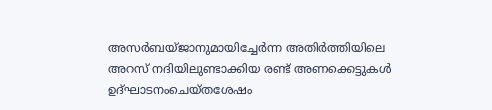അസര്‍ബയ്ജാനുമായിച്ചേര്‍ന്ന അതിര്‍ത്തിയിലെ അറസ് നദിയിലുണ്ടാക്കിയ രണ്ട് അണക്കെട്ടുകള്‍ ഉദ്ഘാടനംചെയ്തശേഷം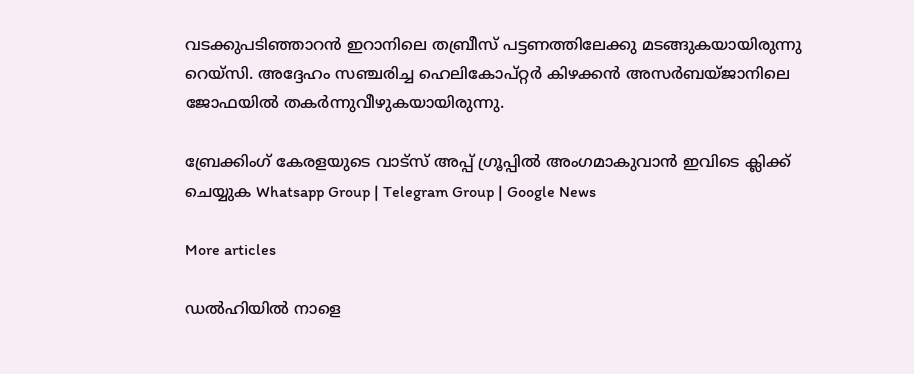വടക്കുപടിഞ്ഞാറന്‍ ഇറാനിലെ തബ്രീസ് പട്ടണത്തിലേക്കു മടങ്ങുകയായിരുന്നു റെയ്സി. അദ്ദേഹം സഞ്ചരിച്ച ഹെലികോപ്റ്റര്‍ കിഴക്കന്‍ അസര്‍ബയ്ജാനിലെ ജോഫയില്‍ തകര്‍ന്നുവീഴുകയായിരുന്നു.

ബ്രേക്കിംഗ് കേരളയുടെ വാട്സ് അപ്പ് ഗ്രൂപ്പിൽ അംഗമാകുവാൻ ഇവിടെ ക്ലിക്ക് ചെയ്യുക Whatsapp Group | Telegram Group | Google News

More articles

ഡൽഹിയിൽ നാളെ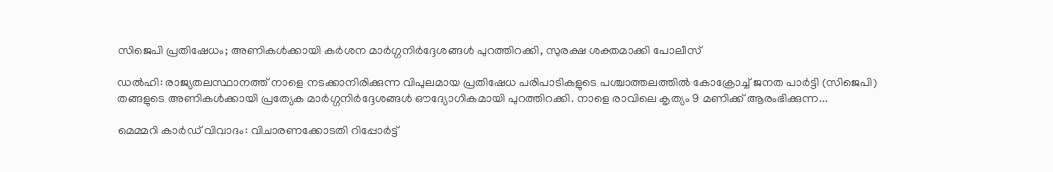സിജെപി പ്രതിഷേധം; അണികൾക്കായി കർശന മാർഗ്ഗനിർദ്ദേശങ്ങൾ പുറത്തിറക്കി, സുരക്ഷ ശക്തമാക്കി പോലീസ്

ഡൽഹി: രാജ്യതലസ്ഥാനത്ത് നാളെ നടക്കാനിരിക്കുന്ന വിപുലമായ പ്രതിഷേധ പരിപാടികളുടെ പശ്ചാത്തലത്തിൽ കോക്രോച്ച് ജനത പാർട്ടി (സിജെപി) തങ്ങളുടെ അണികൾക്കായി പ്രത്യേക മാർഗ്ഗനിർദ്ദേശങ്ങൾ ഔദ്യോഗികമായി പുറത്തിറക്കി. നാളെ രാവിലെ കൃത്യം 9 മണിക്ക് ആരംഭിക്കുന്ന...

മെമ്മറി കാർഡ് വിവാദം: വിചാരണക്കോടതി റിപ്പോർട്ട്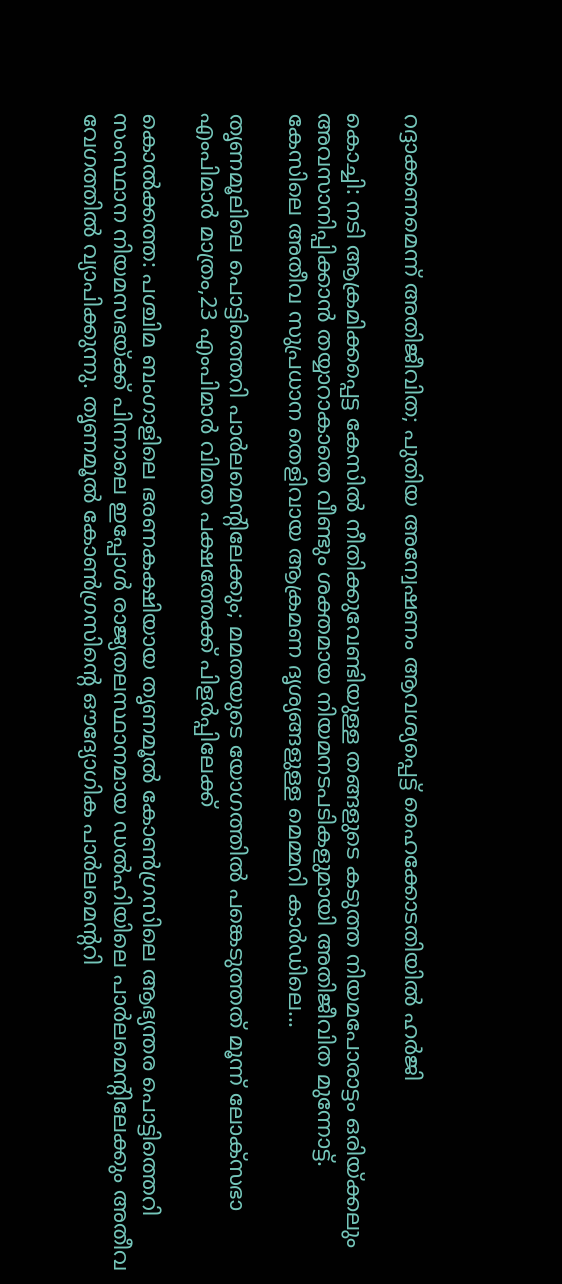റദ്ദാക്കണമെന്ന് അതിജീവിത; പുതിയ അന്വേഷണം ആവശ്യപ്പെട്ട് ഹൈക്കോടതിയിൽ ഹർജി

കൊച്ചി: നടി ആക്രമിക്കപ്പെട്ട കേസിൽ നീതിക്കുവേണ്ടിയുള്ള തങ്ങളുടെ കടുത്ത നിയമപോരാട്ടം ഒരിയ്ക്കലും അവസാനിപ്പിക്കാൻ തയ്യാറാകാതെ വീണ്ടും ശക്തമായ നിയമനടപടികളുമായി അതിജീവിത മുന്നോട്ട്. കേസിലെ അതീവ സുപ്രധാന തെളിവായ ആക്രമണ ദൃശ്യങ്ങളുള്ള മെമ്മറി കാർഡിലെ...

തൃണമൂലിലെ പൊട്ടിത്തെറി പാർലമെന്റിലേക്കും; മമതയുടെ യോഗത്തിൽ പങ്കെടുത്തത് മൂന്ന് ലോക്‌സഭാ എംപിമാർ മാത്രം,23 എംപിമാർ വിമത പക്ഷത്തേക്ക് പിളർപ്പിലേക്ക്

കൊൽക്കത്ത: പശ്ചിമ ബംഗാളിലെ ഭരണകക്ഷിയായ തൃണമൂൽ കോൺഗ്രസിലെ ആഭ്യന്തര പൊട്ടിത്തെറി സംസ്ഥാന നിയമസഭയ്ക്ക് പിന്നാലെ ഇപ്പോൾ രാജ്യതലസ്ഥാനമായ ഡൽഹിയിലെ പാർലമെന്റിലേക്കും അതീവ വേഗത്തിൽ വ്യാപിക്കുന്നു. തൃണമൂൽ കോൺഗ്രസിന്റെ ഔദ്യോഗിക പാർലമെന്ററി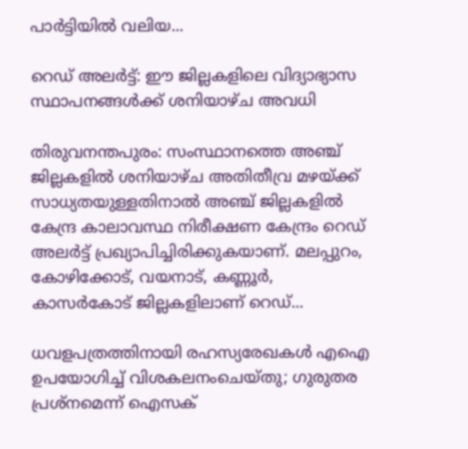പാർട്ടിയിൽ വലിയ...

റെഡ് അലർട്ട്: ഈ ജില്ലകളിലെ വിദ്യാഭ്യാസ സ്ഥാപനങ്ങൾക്ക് ശനിയാഴ്ച അവധി

തിരുവനന്തപുരം: സംസ്ഥാനത്തെ അഞ്ച് ജില്ലകളിൽ ശനിയാഴ്ച അതിതീവ്ര മഴയ്ക്ക് സാധ്യതയുള്ളതിനാൽ അഞ്ച് ജില്ലകളിൽ കേന്ദ്ര കാലാവസ്ഥ നിരീക്ഷണ കേന്ദ്രം റെഡ് അലർട്ട് പ്രഖ്യാപിച്ചിരിക്കുകയാണ്. മലപ്പുറം, കോഴിക്കോട്, വയനാട്, കണ്ണൂർ, കാസർകോട് ജില്ലകളിലാണ് റെഡ്...

ധവളപത്രത്തിനായി രഹസ്യരേഖകൾ എഐ ഉപയോഗിച്ച് വിശകലനംചെയ്തു; ഗുരുതര പ്രശ്‌നമെന്ന് ഐസക്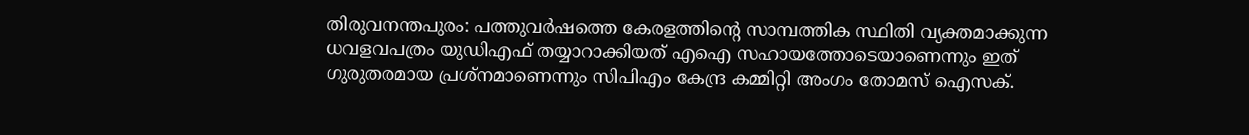തിരുവനന്തപുരം: പത്തുവർഷത്തെ കേരളത്തിന്റെ സാമ്പത്തിക സ്ഥിതി വ്യക്തമാക്കുന്ന ധവളവപത്രം യുഡിഎഫ് തയ്യാറാക്കിയത് എഐ സഹായത്തോടെയാണെന്നും ഇത് ഗുരുതരമായ പ്രശ്‌നമാണെന്നും സിപിഎം കേന്ദ്ര കമ്മിറ്റി അംഗം തോമസ് ഐസക്.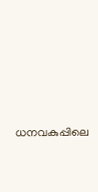ധനവകുപ്പിലെ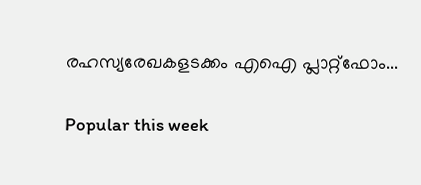രഹസ്യരേഖകളടക്കം എഐ പ്ലാറ്റ്‌ഫോം...

Popular this week